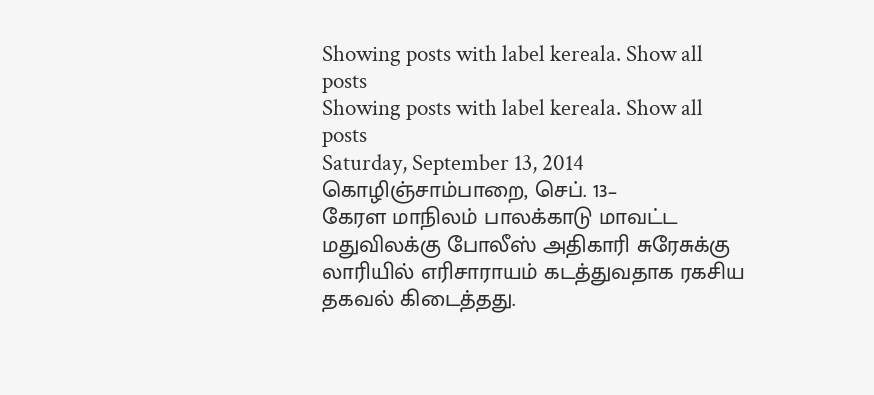Showing posts with label kereala. Show all posts
Showing posts with label kereala. Show all posts
Saturday, September 13, 2014
கொழிஞ்சாம்பாறை, செப். 13–
கேரள மாநிலம் பாலக்காடு மாவட்ட மதுவிலக்கு போலீஸ் அதிகாரி சுரேசுக்கு லாரியில் எரிசாராயம் கடத்துவதாக ரகசிய தகவல் கிடைத்தது.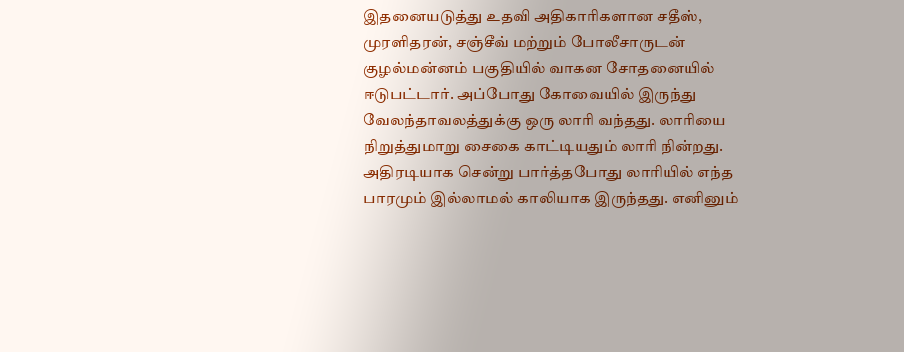இதனையடுத்து உதவி அதிகாரிகளான சதீஸ், முரளிதரன், சஞ்சீவ் மற்றும் போலீசாருடன் குழல்மன்னம் பகுதியில் வாகன சோதனையில் ஈடுபட்டார். அப்போது கோவையில் இருந்து வேலந்தாவலத்துக்கு ஒரு லாரி வந்தது. லாரியை நிறுத்துமாறு சைகை காட்டியதும் லாரி நின்றது.
அதிரடியாக சென்று பார்த்தபோது லாரியில் எந்த பாரமும் இல்லாமல் காலியாக இருந்தது. எனினும்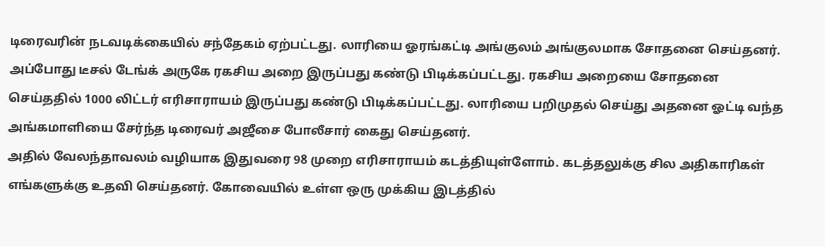டிரைவரின் நடவடிக்கையில் சந்தேகம் ஏற்பட்டது. லாரியை ஓரங்கட்டி அங்குலம் அங்குலமாக சோதனை செய்தனர்.
அப்போது டீசல் டேங்க் அருகே ரகசிய அறை இருப்பது கண்டு பிடிக்கப்பட்டது. ரகசிய அறையை சோதனை செய்ததில் 1000 லிட்டர் எரிசாராயம் இருப்பது கண்டு பிடிக்கப்பட்டது. லாரியை பறிமுதல் செய்து அதனை ஓட்டி வந்த அங்கமாளியை சேர்ந்த டிரைவர் அஜீசை போலீசார் கைது செய்தனர்.
அதில் வேலந்தாவலம் வழியாக இதுவரை 98 முறை எரிசாராயம் கடத்தியுள்ளோம். கடத்தலுக்கு சில அதிகாரிகள் எங்களுக்கு உதவி செய்தனர். கோவையில் உள்ள ஒரு முக்கிய இடத்தில்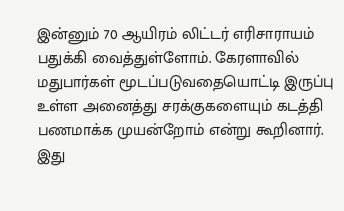இன்னும் 70 ஆயிரம் லிட்டர் எரிசாராயம் பதுக்கி வைத்துள்ளோம். கேரளாவில் மதுபார்கள் மூடப்படுவதையொட்டி இருப்பு உள்ள அனைத்து சரக்குகளையும் கடத்தி பணமாக்க முயன்றோம் என்று கூறினார்.
இது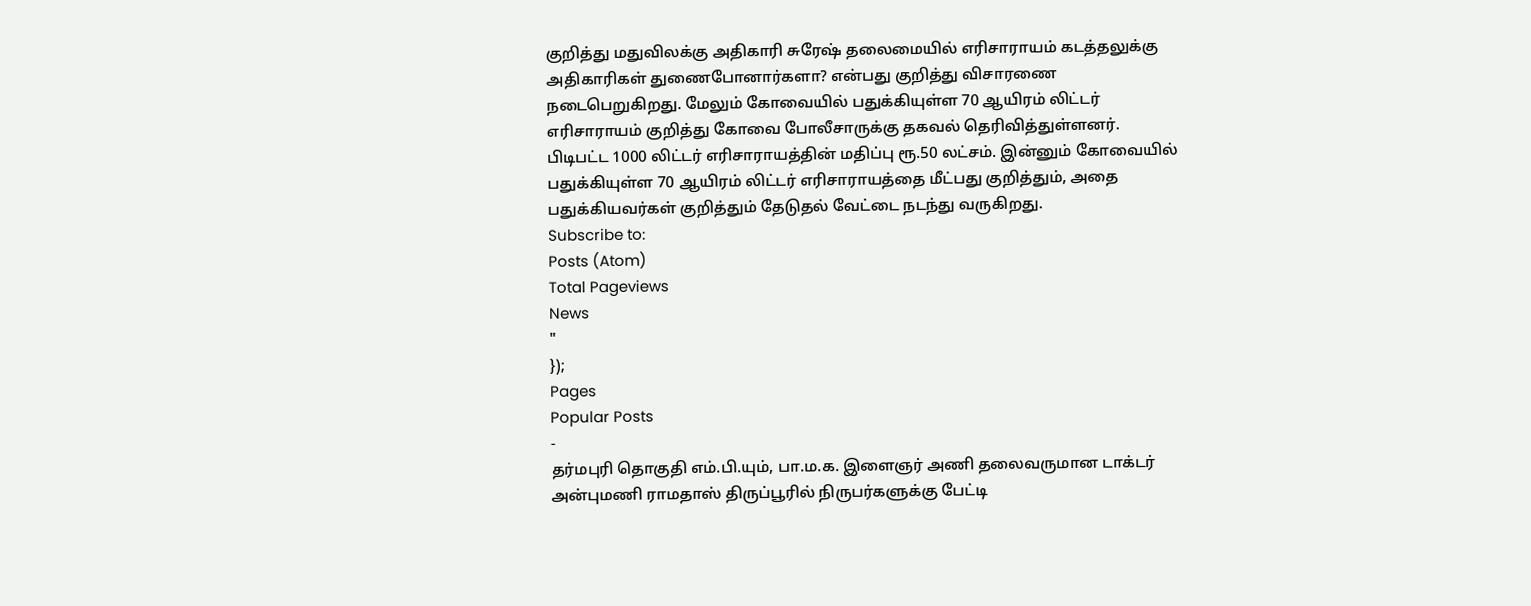குறித்து மதுவிலக்கு அதிகாரி சுரேஷ் தலைமையில் எரிசாராயம் கடத்தலுக்கு அதிகாரிகள் துணைபோனார்களா? என்பது குறித்து விசாரணை நடைபெறுகிறது. மேலும் கோவையில் பதுக்கியுள்ள 70 ஆயிரம் லிட்டர் எரிசாராயம் குறித்து கோவை போலீசாருக்கு தகவல் தெரிவித்துள்ளனர்.
பிடிபட்ட 1000 லிட்டர் எரிசாராயத்தின் மதிப்பு ரூ.50 லட்சம். இன்னும் கோவையில் பதுக்கியுள்ள 70 ஆயிரம் லிட்டர் எரிசாராயத்தை மீட்பது குறித்தும், அதை பதுக்கியவர்கள் குறித்தும் தேடுதல் வேட்டை நடந்து வருகிறது.
Subscribe to:
Posts (Atom)
Total Pageviews
News
"
});
Pages
Popular Posts
-
தர்மபுரி தொகுதி எம்.பி.யும், பா.ம.க. இளைஞர் அணி தலைவருமான டாக்டர் அன்புமணி ராமதாஸ் திருப்பூரில் நிருபர்களுக்கு பேட்டி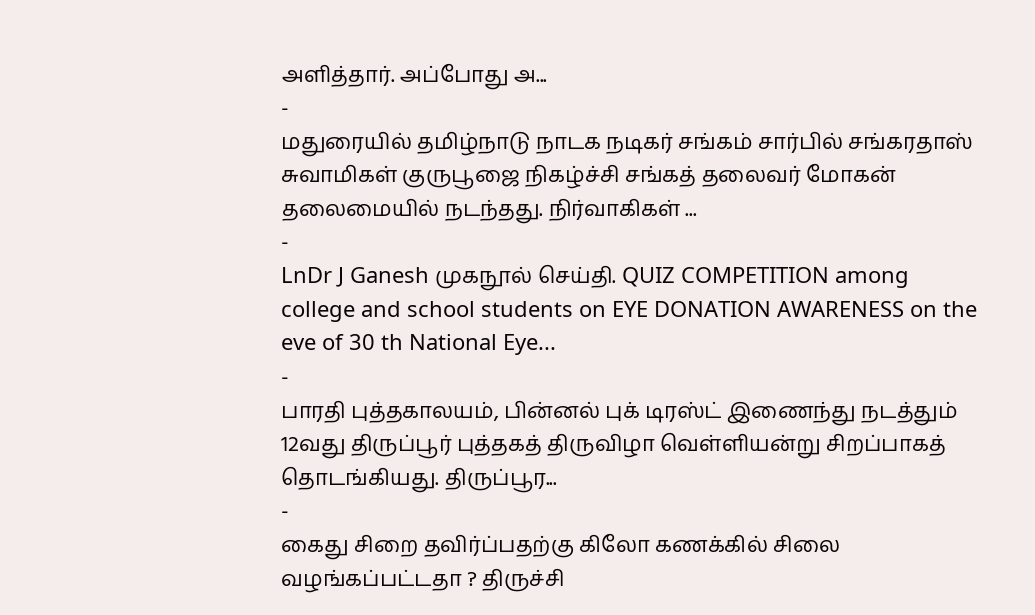அளித்தார். அப்போது அ...
-
மதுரையில் தமிழ்நாடு நாடக நடிகர் சங்கம் சார்பில் சங்கரதாஸ் சுவாமிகள் குருபூஜை நிகழ்ச்சி சங்கத் தலைவர் மோகன் தலைமையில் நடந்தது. நிர்வாகிகள் ...
-
LnDr J Ganesh முகநூல் செய்தி. QUIZ COMPETITION among college and school students on EYE DONATION AWARENESS on the eve of 30 th National Eye...
-
பாரதி புத்தகாலயம், பின்னல் புக் டிரஸ்ட் இணைந்து நடத்தும் 12வது திருப்பூர் புத்தகத் திருவிழா வெள்ளியன்று சிறப்பாகத் தொடங்கியது. திருப்பூர...
-
கைது சிறை தவிர்ப்பதற்கு கிலோ கணக்கில் சிலை வழங்கப்பட்டதா ? திருச்சி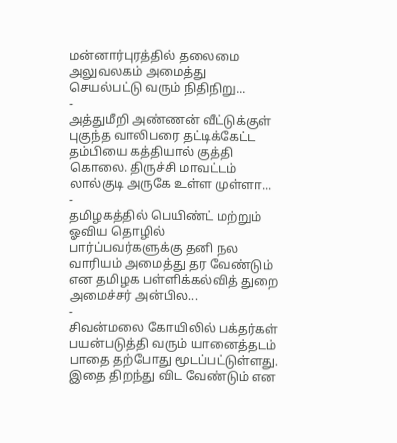மன்னார்புரத்தில் தலைமை அலுவலகம் அமைத்து செயல்பட்டு வரும் நிதிநிறு...
-
அத்துமீறி அண்ணன் வீட்டுக்குள் புகுந்த வாலிபரை தட்டிக்கேட்ட தம்பியை கத்தியால் குத்தி கொலை. திருச்சி மாவட்டம் லால்குடி அருகே உள்ள முள்ளா...
-
தமிழகத்தில் பெயிண்ட் மற்றும் ஓவிய தொழில் பார்ப்பவர்களுக்கு தனி நல வாரியம் அமைத்து தர வேண்டும் என தமிழக பள்ளிக்கல்வித் துறை அமைச்சர் அன்பில...
-
சிவன்மலை கோயிலில் பக்தர்கள் பயன்படுத்தி வரும் யானைத்தடம் பாதை தற்போது மூடப்பட்டுள்ளது. இதை திறந்து விட வேண்டும் என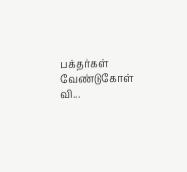பக்தர்கள் வேண்டுகோள் வி...